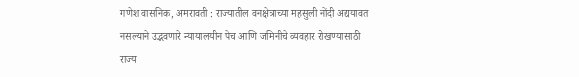गणेश वासनिक, अमरावती : राज्यातील वनक्षेत्राच्या महसुली नोंदी अद्ययावत नसल्याने उद्भवणारे न्यायालयीन पेच आणि जमिनीचे व्यवहार रोखण्यासाठी राज्य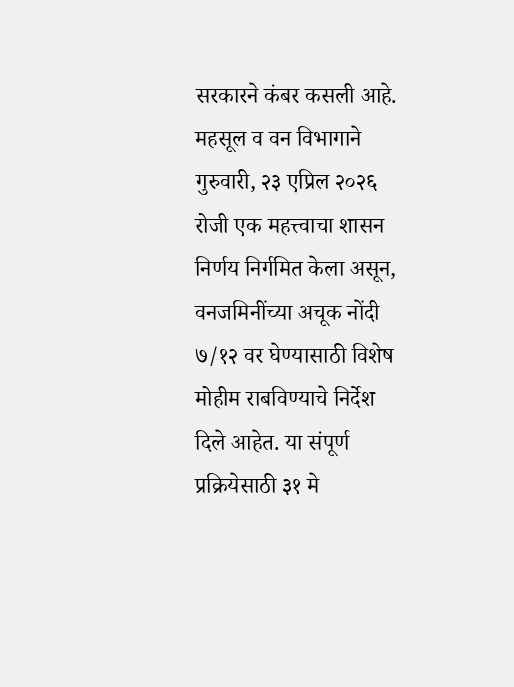सरकारने कंबर कसली आहे. महसूल व वन विभागाने गुरुवारी, २३ एप्रिल २०२६ रोजी एक महत्त्वाचा शासन निर्णय निर्गमित केला असून, वनजमिनींच्या अचूक नोंदी ७/१२ वर घेण्यासाठी विशेष मोहीम राबविण्याचे निर्देश दिले आहेत. या संपूर्ण प्रक्रियेसाठी ३१ मे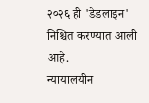२०२६ ही 'डेडलाइन' निश्चित करण्यात आली आहे.
न्यायालयीन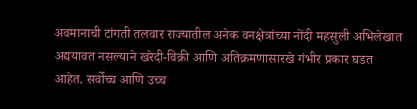अवमानाची टांगती तलवार राज्यातील अनेक वनक्षेत्रांच्या नोंदी महसुली अभिलेखात अद्ययावत नसल्याने खरेदी-विक्री आणि अतिक्रमणासारखे गंभीर प्रकार घडत आहेत. सर्वोच्च आणि उच्च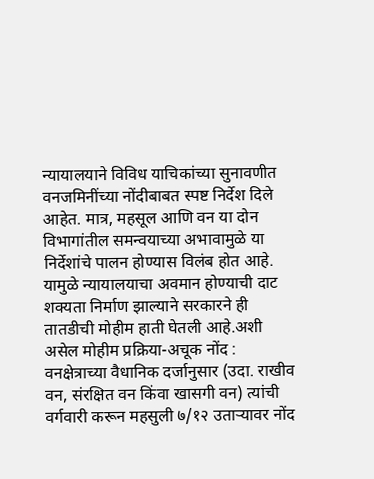न्यायालयाने विविध याचिकांच्या सुनावणीत वनजमिनींच्या नोंदीबाबत स्पष्ट निर्देश दिले आहेत. मात्र, महसूल आणि वन या दोन विभागांतील समन्वयाच्या अभावामुळे या निर्देशांचे पालन होण्यास विलंब होत आहे. यामुळे न्यायालयाचा अवमान होण्याची दाट शक्यता निर्माण झाल्याने सरकारने ही तातडीची मोहीम हाती घेतली आहे.अशी असेल मोहीम प्रक्रिया-अचूक नोंद : वनक्षेत्राच्या वैधानिक दर्जानुसार (उदा. राखीव वन, संरक्षित वन किंवा खासगी वन) त्यांची वर्गवारी करून महसुली ७/१२ उताऱ्यावर नोंद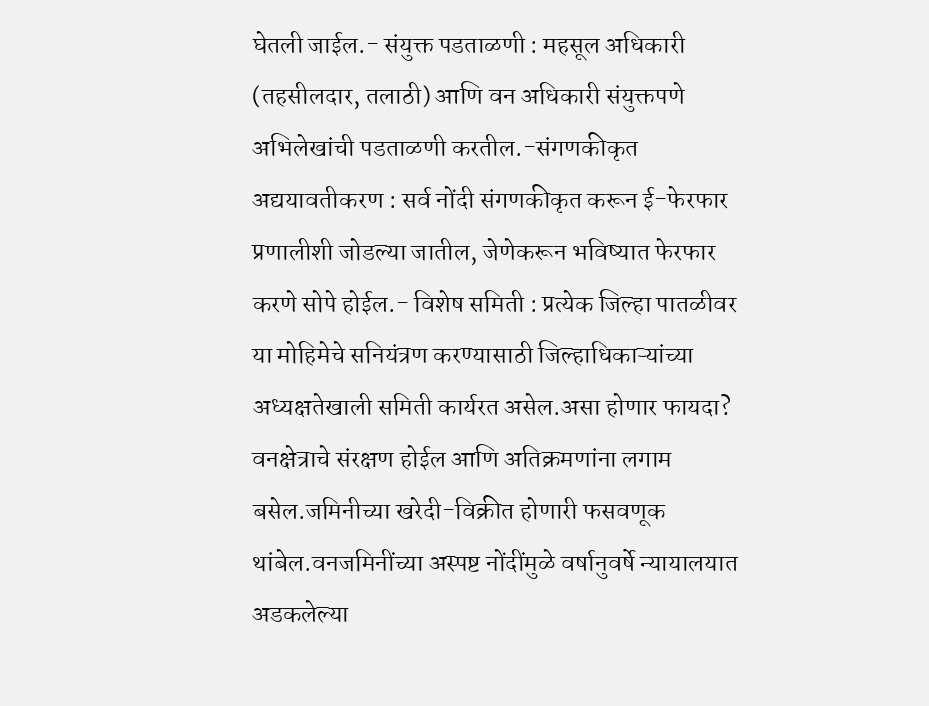घेतली जाईल.- संयुक्त पडताळणी : महसूल अधिकारी (तहसीलदार, तलाठी) आणि वन अधिकारी संयुक्तपणे अभिलेखांची पडताळणी करतील.-संगणकीकृत अद्ययावतीकरण : सर्व नोंदी संगणकीकृत करून ई-फेरफार प्रणालीशी जोडल्या जातील, जेणेकरून भविष्यात फेरफार करणे सोपे होईल.- विशेष समिती : प्रत्येक जिल्हा पातळीवर या मोहिमेचे सनियंत्रण करण्यासाठी जिल्हाधिकाऱ्यांच्या अध्यक्षतेखाली समिती कार्यरत असेल.असा होणार फायदा?
वनक्षेत्राचे संरक्षण होईल आणि अतिक्रमणांना लगाम बसेल.जमिनीच्या खरेदी-विक्रीत होणारी फसवणूक थांबेल.वनजमिनींच्या अस्पष्ट नोंदींमुळे वर्षानुवर्षे न्यायालयात अडकलेल्या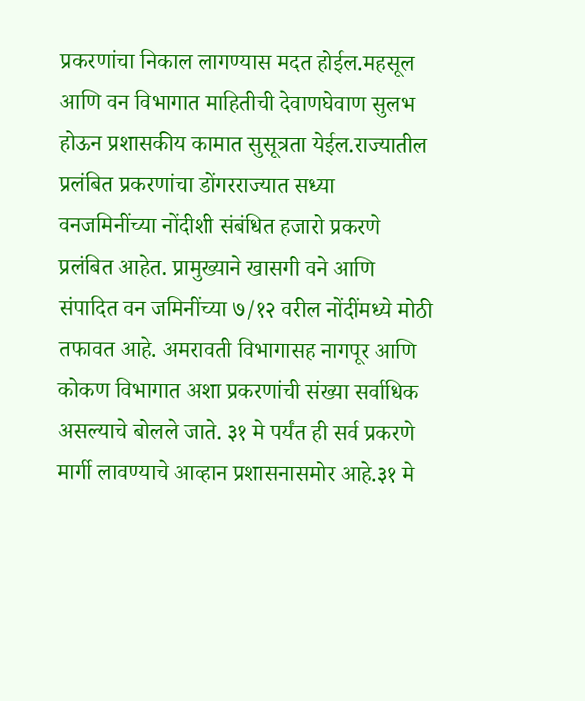प्रकरणांचा निकाल लागण्यास मदत होईल.महसूल आणि वन विभागात माहितीची देवाणघेवाण सुलभ होऊन प्रशासकीय कामात सुसूत्रता येईल.राज्यातील प्रलंबित प्रकरणांचा डोंगरराज्यात सध्या वनजमिनींच्या नोंदीशी संबंधित हजारो प्रकरणे प्रलंबित आहेत. प्रामुख्याने खासगी वने आणि संपादित वन जमिनींच्या ७/१२ वरील नोंदींमध्ये मोठी तफावत आहे. अमरावती विभागासह नागपूर आणि कोकण विभागात अशा प्रकरणांची संख्या सर्वाधिक असल्याचे बोलले जाते. ३१ मे पर्यंत ही सर्व प्रकरणे मार्गी लावण्याचे आव्हान प्रशासनासमोर आहे.३१ मे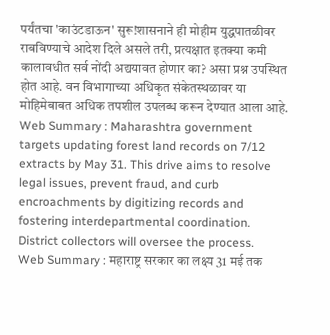पर्यंतचा 'काउंटडाऊन' सुरू!शासनाने ही मोहीम युद्धपातळीवर राबविण्याचे आदेश दिले असले तरी, प्रत्यक्षात इतक्या कमी कालावधीत सर्व नोंदी अद्ययावत होणार का? असा प्रश्न उपस्थित होत आहे. वन विभागाच्या अधिकृत संकेतस्थळावर या मोहिमेबाबत अधिक तपशील उपलब्ध करून देण्यात आला आहे.
Web Summary : Maharashtra government targets updating forest land records on 7/12 extracts by May 31. This drive aims to resolve legal issues, prevent fraud, and curb encroachments by digitizing records and fostering interdepartmental coordination. District collectors will oversee the process.
Web Summary : महाराष्ट्र सरकार का लक्ष्य 31 मई तक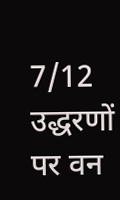7/12 उद्धरणों पर वन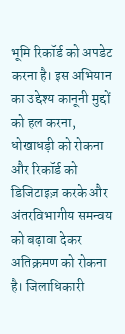भूमि रिकॉर्ड को अपडेट करना है। इस अभियान का उद्देश्य कानूनी मुद्दों को हल करना, धोखाधड़ी को रोकना और रिकॉर्ड को डिजिटाइज़ करके और अंतरविभागीय समन्वय को बढ़ावा देकर अतिक्रमण को रोकना है। जिलाधिकारी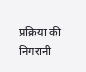प्रक्रिया की निगरानी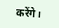करेंगे।